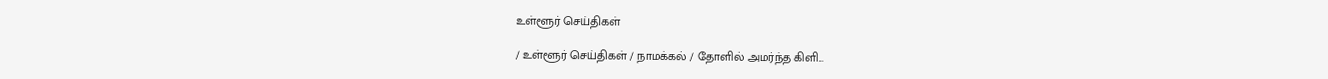உள்ளூர் செய்திகள்

/ உள்ளூர் செய்திகள் / நாமக்கல் / தோளில் அமர்ந்த கிளி...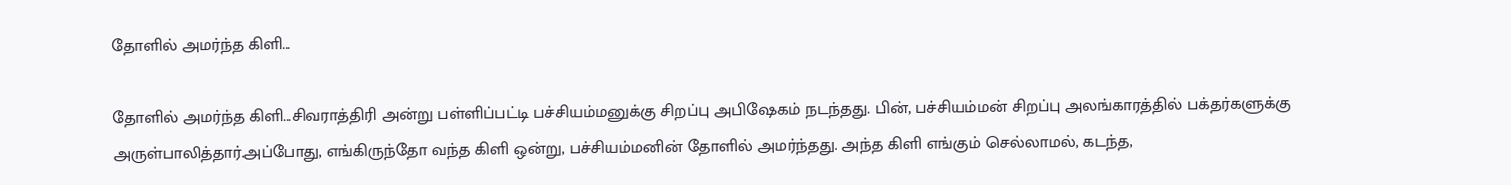தோளில் அமர்ந்த கிளி...

தோளில் அமர்ந்த கிளி...சிவராத்திரி அன்று பள்ளிப்பட்டி பச்சியம்மனுக்கு சிறப்பு அபிஷேகம் நடந்தது. பின், பச்சியம்மன் சிறப்பு அலங்காரத்தில் பக்தர்களுக்கு அருள்பாலித்தார்.அப்போது, எங்கிருந்தோ வந்த கிளி ஒன்று, பச்சியம்மனின் தோளில் அமர்ந்தது. அந்த கிளி எங்கும் செல்லாமல், கடந்த,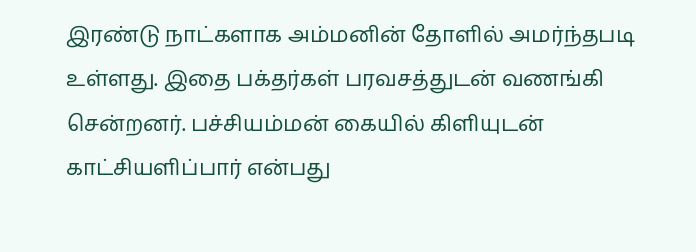இரண்டு நாட்களாக அம்மனின் தோளில் அமர்ந்தபடி உள்ளது. இதை பக்தர்கள் பரவசத்துடன் வணங்கி சென்றனர். பச்சியம்மன் கையில் கிளியுடன் காட்சியளிப்பார் என்பது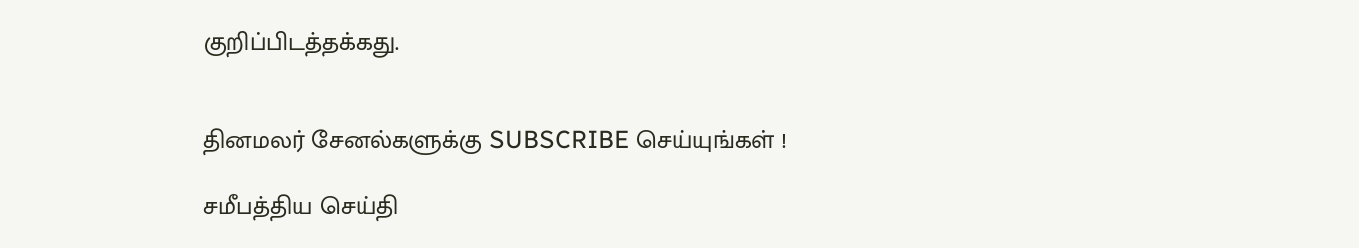குறிப்பிடத்தக்கது.


தினமலர் சேனல்களுக்கு SUBSCRIBE செய்யுங்கள் !

சமீபத்திய செய்தி